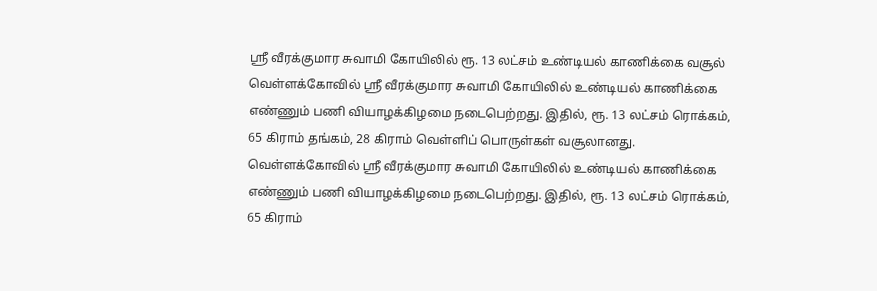ஸ்ரீ வீரக்குமார சுவாமி கோயிலில் ரூ. 13 லட்சம் உண்டியல் காணிக்கை வசூல்
வெள்ளக்கோவில் ஸ்ரீ வீரக்குமார சுவாமி கோயிலில் உண்டியல் காணிக்கை எண்ணும் பணி வியாழக்கிழமை நடைபெற்றது. இதில், ரூ. 13 லட்சம் ரொக்கம், 65 கிராம் தங்கம், 28 கிராம் வெள்ளிப் பொருள்கள் வசூலானது.
வெள்ளக்கோவில் ஸ்ரீ வீரக்குமார சுவாமி கோயிலில் உண்டியல் காணிக்கை எண்ணும் பணி வியாழக்கிழமை நடைபெற்றது. இதில், ரூ. 13 லட்சம் ரொக்கம், 65 கிராம்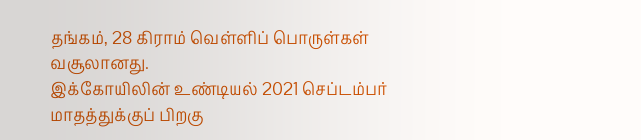தங்கம், 28 கிராம் வெள்ளிப் பொருள்கள் வசூலானது.
இக்கோயிலின் உண்டியல் 2021 செப்டம்பர் மாதத்துக்குப் பிறகு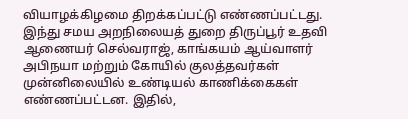வியாழக்கிழமை திறக்கப்பட்டு எண்ணப்பட்டது. இந்து சமய அறநிலையத் துறை திருப்பூர் உதவி ஆணையர் செல்வராஜ், காங்கயம் ஆய்வாளர் அபிநயா மற்றும் கோயில் குலத்தவர்கள் முன்னிலையில் உண்டியல் காணிக்கைகள் எண்ணப்பட்டன. இதில்,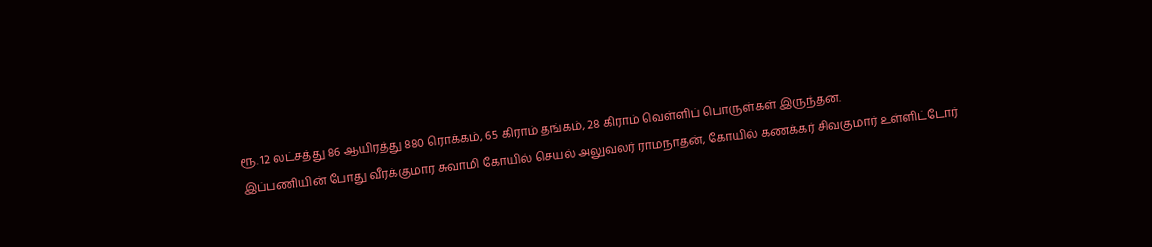ரூ. 12 லட்சத்து 86 ஆயிரத்து 880 ரொக்கம், 65 கிராம் தங்கம், 28 கிராம் வெள்ளிப் பொருள்கள் இருந்தன.
இப்பணியின் போது வீரக்குமார சுவாமி கோயில் செயல் அலுவலர் ராமநாதன், கோயில் கணக்கர் சிவகுமார் உள்ளிட்டோர்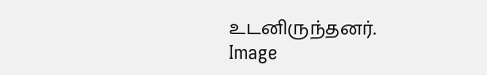உடனிருந்தனர்.
Image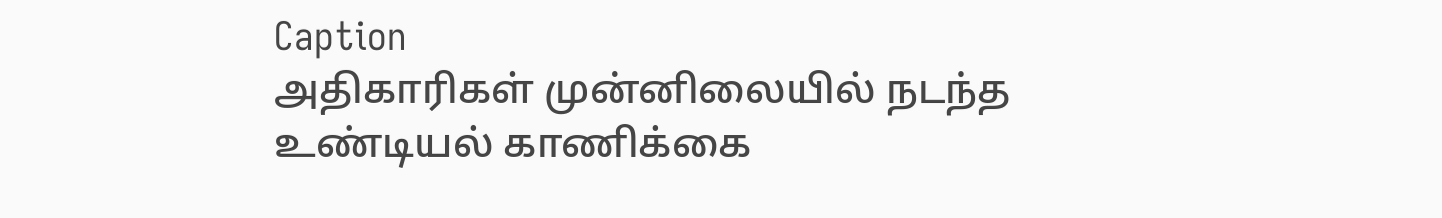Caption
அதிகாரிகள் முன்னிலையில் நடந்த உண்டியல் காணிக்கை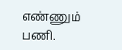எண்ணும் பணி.